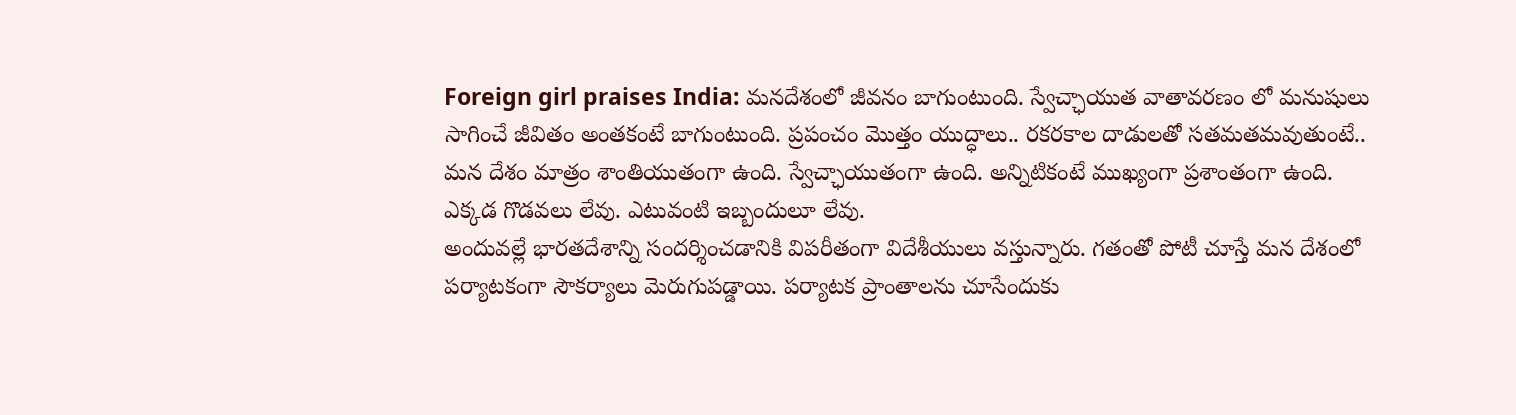Foreign girl praises India: మనదేశంలో జీవనం బాగుంటుంది. స్వేచ్ఛాయుత వాతావరణం లో మనుషులు సాగించే జీవితం అంతకంటే బాగుంటుంది. ప్రపంచం మొత్తం యుద్ధాలు.. రకరకాల దాడులతో సతమతమవుతుంటే.. మన దేశం మాత్రం శాంతియుతంగా ఉంది. స్వేచ్ఛాయుతంగా ఉంది. అన్నిటికంటే ముఖ్యంగా ప్రశాంతంగా ఉంది. ఎక్కడ గొడవలు లేవు. ఎటువంటి ఇబ్బందులూ లేవు.
అందువల్లే భారతదేశాన్ని సందర్శించడానికి విపరీతంగా విదేశీయులు వస్తున్నారు. గతంతో పోటీ చూస్తే మన దేశంలో పర్యాటకంగా సౌకర్యాలు మెరుగుపడ్డాయి. పర్యాటక ప్రాంతాలను చూసేందుకు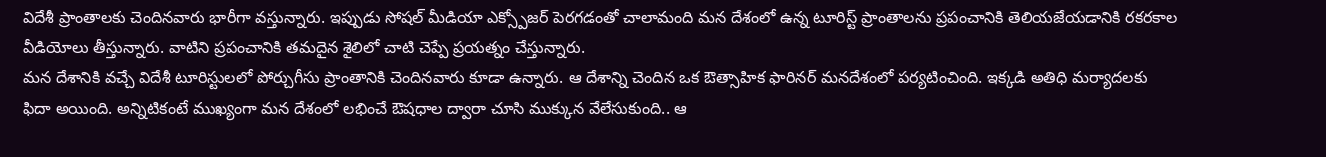విదేశీ ప్రాంతాలకు చెందినవారు భారీగా వస్తున్నారు. ఇప్పుడు సోషల్ మీడియా ఎక్స్పోజర్ పెరగడంతో చాలామంది మన దేశంలో ఉన్న టూరిస్ట్ ప్రాంతాలను ప్రపంచానికి తెలియజేయడానికి రకరకాల వీడియోలు తీస్తున్నారు. వాటిని ప్రపంచానికి తమదైన శైలిలో చాటి చెప్పే ప్రయత్నం చేస్తున్నారు.
మన దేశానికి వచ్చే విదేశీ టూరిస్టులలో పోర్చుగీసు ప్రాంతానికి చెందినవారు కూడా ఉన్నారు. ఆ దేశాన్ని చెందిన ఒక ఔత్సాహిక ఫారినర్ మనదేశంలో పర్యటించింది. ఇక్కడి అతిధి మర్యాదలకు ఫిదా అయింది. అన్నిటికంటే ముఖ్యంగా మన దేశంలో లభించే ఔషధాల ద్వారా చూసి ముక్కున వేలేసుకుంది.. ఆ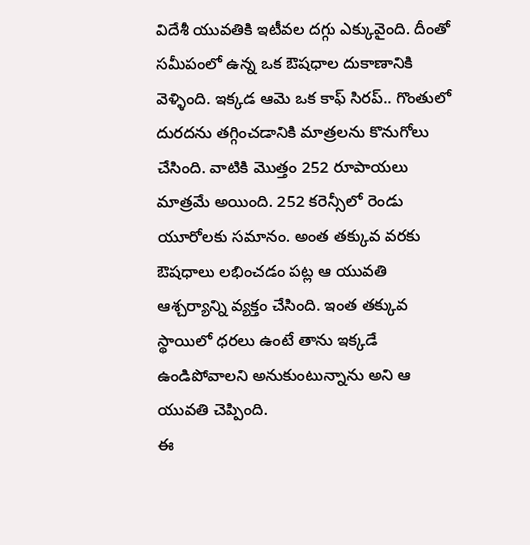విదేశీ యువతికి ఇటీవల దగ్గు ఎక్కువైంది. దీంతో సమీపంలో ఉన్న ఒక ఔషధాల దుకాణానికి వెళ్ళింది. ఇక్కడ ఆమె ఒక కాఫ్ సిరప్.. గొంతులో దురదను తగ్గించడానికి మాత్రలను కొనుగోలు చేసింది. వాటికి మొత్తం 252 రూపాయలు మాత్రమే అయింది. 252 కరెన్సీలో రెండు యూరోలకు సమానం. అంత తక్కువ వరకు ఔషధాలు లభించడం పట్ల ఆ యువతి ఆశ్చర్యాన్ని వ్యక్తం చేసింది. ఇంత తక్కువ స్థాయిలో ధరలు ఉంటే తాను ఇక్కడే ఉండిపోవాలని అనుకుంటున్నాను అని ఆ యువతి చెప్పింది.
ఈ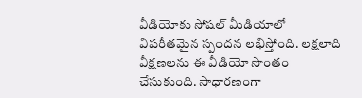వీడియోకు సోషల్ మీడియాలో విపరీతమైన స్పందన లభిస్తోంది. లక్షలాది వీక్షణలను ఈ వీడియో సొంతం చేసుకుంది. సాధారణంగా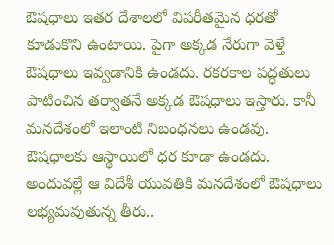ఔషధాలు ఇతర దేశాలలో విపరీతమైన ధరతో కూడుకొని ఉంటాయి. పైగా అక్కడ నేరుగా వెళ్తే ఔషధాలు ఇవ్వడానికి ఉండదు. రకరకాల పద్ధతులు పాటించిన తర్వాతనే అక్కడ ఔషధాలు ఇస్తారు. కానీ మనదేశంలో ఇలాంటి నిబంధనలు ఉండవు. ఔషధాలకు ఆస్థాయిలో ధర కూడా ఉండదు. అందువల్లే ఆ విదేశీ యువతికి మనదేశంలో ఔషధాలు లభ్యమవుతున్న తీరు..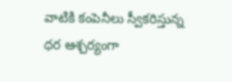వాటికి కంపెనీలు స్వీకరిస్తున్న ధర ఆశ్చర్యంగా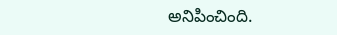అనిపించింది.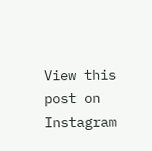View this post on Instagram